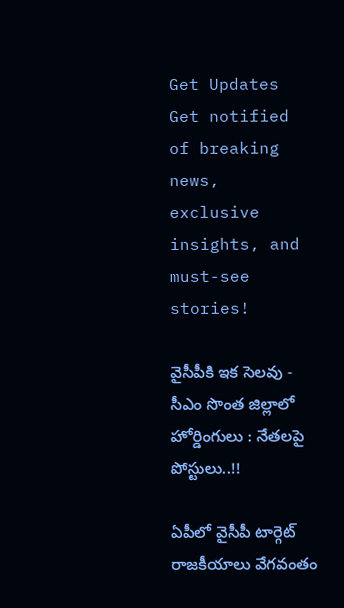Get Updates
Get notified of breaking news, exclusive insights, and must-see stories!

వైసీపీకి ఇక సెలవు - సీఎం సొంత జిల్లాలో హోర్డింగులు : నేతలపై పోస్టులు..!!

ఏపీలో వైసీపీ టార్గెట్ రాజకీయాలు వేగవంతం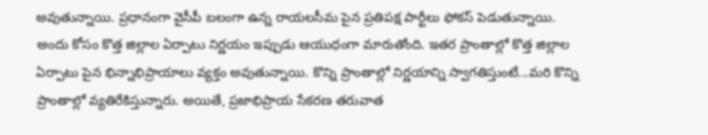అవుతున్నాయి. ప్రధానంగా వైసీపీ బలంగా ఉన్న రాయలసీమ పైన ప్రతిపక్ష పార్టీలు ఫోకస్ పెడుతున్నాయి. అందు కోసం కొత్త జిల్లాల ఏర్పాటు నిర్ణయం ఇప్పుడు ఆయుధంగా మారుతోంది. ఇతర ప్రాంతాల్లో కొత్త జిల్లాల ఏర్పాటు పైన భిన్నాభిప్రాయాలు వ్యక్తం అవుతున్నాయి. కొన్ని ప్రాంతాల్లో నిర్ణయాన్ని స్వాగతిస్తుంటే...మరి కొన్ని ప్రాంతాల్లో వ్యతిరేకిస్తున్నారు. అయితే, ప్రజాభిప్రాయ సేకరణ తరువాత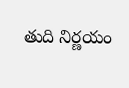తుది నిర్ణయం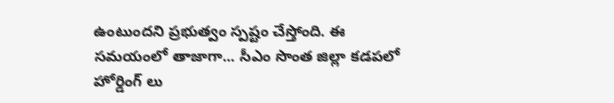ఉంటుందని ప్రభుత్వం స్పష్టం చేస్తోంది. ఈ సమయంలో తాజాగా... సీఎం సొంత జిల్లా కడపలో హోర్డింగ్ లు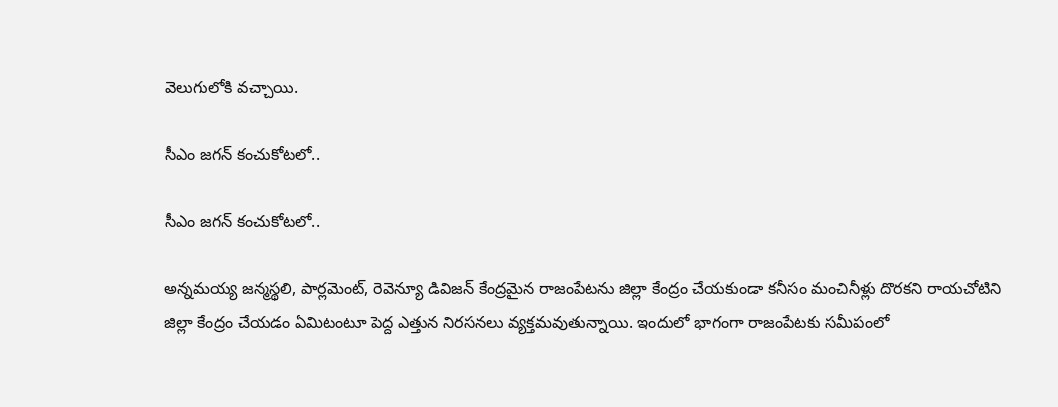వెలుగులోకి వచ్చాయి.

సీఎం జగన్ కంచుకోటలో..

సీఎం జగన్ కంచుకోటలో..

అన్నమయ్య జన్మస్థలి, పార్లమెంట్‌, రెవెన్యూ డివిజన్‌ కేంద్రమైన రాజంపేటను జిల్లా కేంద్రం చేయకుండా కనీసం మంచినీళ్లు దొరకని రాయచోటిని జిల్లా కేంద్రం చేయడం ఏమిటంటూ పెద్ద ఎత్తున నిరసనలు వ్యక్తమవుతున్నాయి. ఇందులో భాగంగా రాజంపేటకు సమీపంలో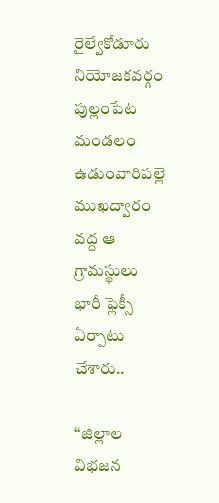రైల్వేకోడూరు నియోజకవర్గం పుల్లంపేట మండలం ఉడుంవారిపల్లె ముఖద్వారం వద్ద ఆ గ్రామస్థులు భారీ ఫ్లెక్సీ ఏర్పాటు చేశారు..

‘‘జిల్లాల విభజన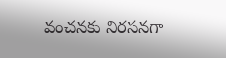వంచనకు నిరసనగా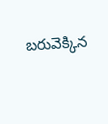బరువెక్కిన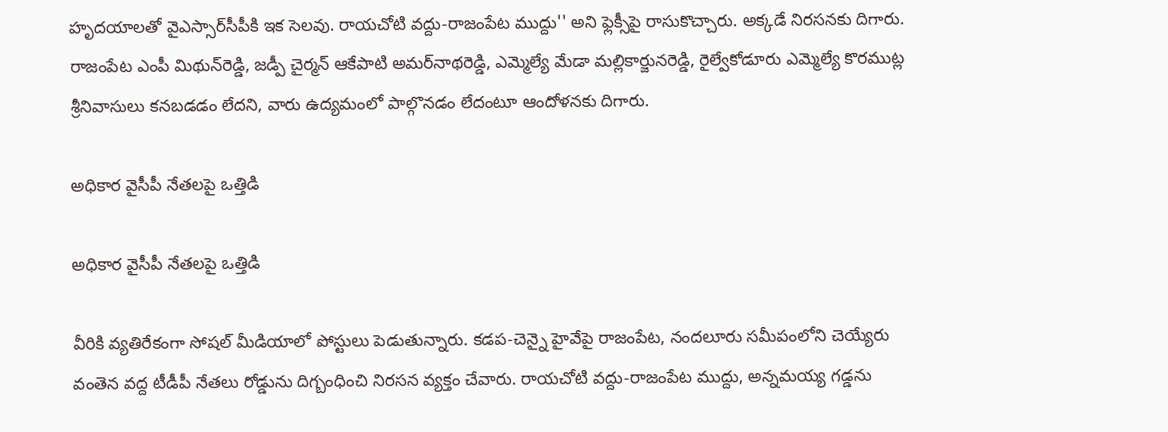హృదయాలతో వైఎస్సార్‌సీపీకి ఇక సెలవు. రాయచోటి వద్దు-రాజంపేట ముద్దు'' అని ఫ్లెక్సీపై రాసుకొచ్చారు. అక్కడే నిరసనకు దిగారు. రాజంపేట ఎంపీ మిథున్‌రెడ్డి, జడ్పీ చైర్మన్‌ ఆకేపాటి అమర్‌నాథరెడ్డి, ఎమ్మెల్యే మేడా మల్లికార్జునరెడ్డి, రైల్వేకోడూరు ఎమ్మెల్యే కొరముట్ల శ్రీనివాసులు కనబడడం లేదని, వారు ఉద్యమంలో పాల్గొనడం లేదంటూ ఆందోళనకు దిగారు.

అధికార వైసీపీ నేతలపై ఒత్తిడి

అధికార వైసీపీ నేతలపై ఒత్తిడి

వీరికి వ్యతిరేకంగా సోషల్ మీడియాలో పోస్టులు పెడుతున్నారు. కడప-చెన్నై హైవేపై రాజంపేట, నందలూరు సమీపంలోని చెయ్యేరు వంతెన వద్ద టీడీపీ నేతలు రోడ్డును దిగ్బంధించి నిరసన వ్యక్తం చేవారు. రాయచోటి వద్దు-రాజంపేట ముద్దు, అన్నమయ్య గడ్డను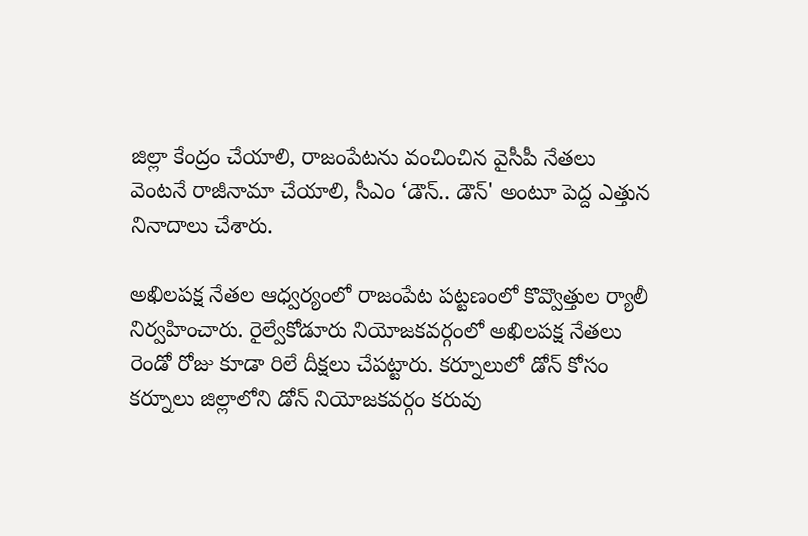జిల్లా కేంద్రం చేయాలి, రాజంపేటను వంచించిన వైసీపీ నేతలు వెంటనే రాజీనామా చేయాలి, సీఎం ‘డౌన్‌.. డౌన్‌' అంటూ పెద్ద ఎత్తున నినాదాలు చేశారు.

అఖిలపక్ష నేతల ఆధ్వర్యంలో రాజంపేట పట్టణంలో కొవ్వొత్తుల ర్యాలీ నిర్వహించారు. రైల్వేకోడూరు నియోజకవర్గంలో అఖిలపక్ష నేతలు రెండో రోజు కూడా రిలే దీక్షలు చేపట్టారు. కర్నూలులో డోన్‌ కోసం కర్నూలు జిల్లాలోని డోన్‌ నియోజకవర్గం కరువు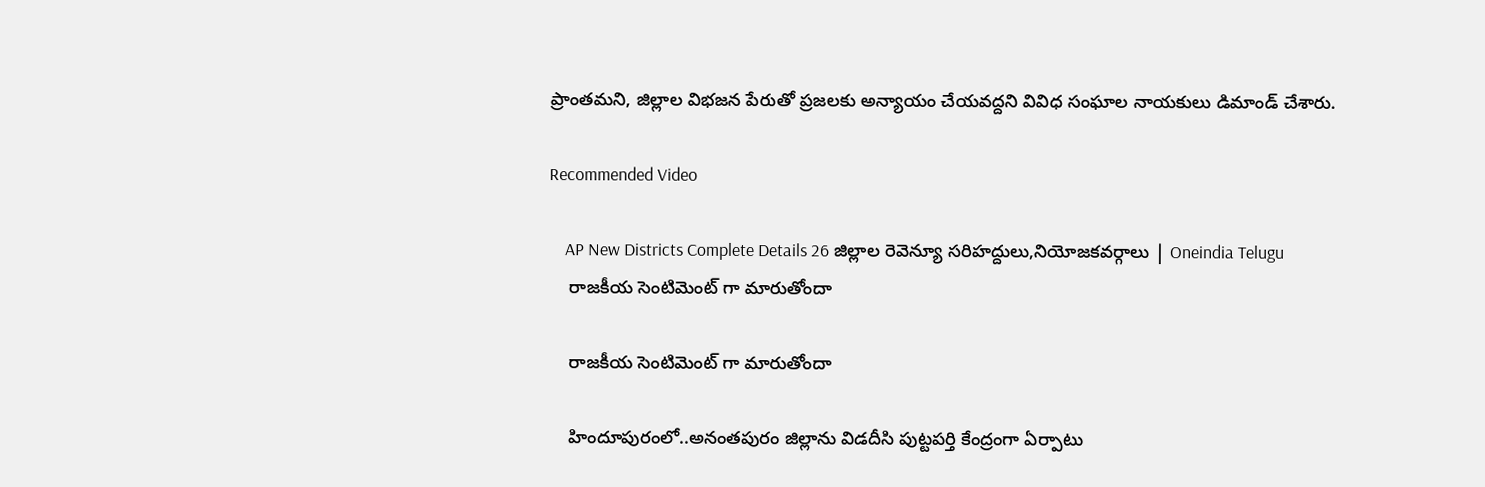ప్రాంతమని, జిల్లాల విభజన పేరుతో ప్రజలకు అన్యాయం చేయవద్దని వివిధ సంఘాల నాయకులు డిమాండ్‌ చేశారు.

Recommended Video

    AP New Districts Complete Details 26 జిల్లాల రెవెన్యూ సరిహద్దులు,నియోజకవర్గాలు | Oneindia Telugu
    రాజకీయ సెంటిమెంట్ గా మారుతోందా

    రాజకీయ సెంటిమెంట్ గా మారుతోందా

    హిందూపురంలో..అనంతపురం జిల్లాను విడదీసి పుట్టపర్తి కేంద్రంగా ఏర్పాటు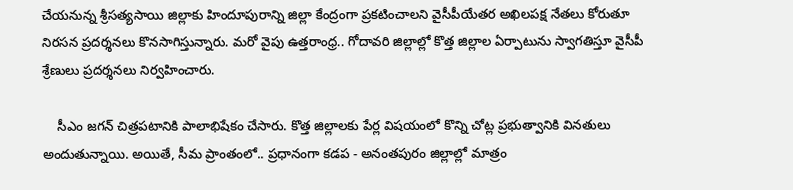చేయనున్న శ్రీసత్యసాయి జిల్లాకు హిందూపురాన్ని జిల్లా కేంద్రంగా ప్రకటించాలని వైసీపీయేతర అఖిలపక్ష నేతలు కోరుతూ నిరసన ప్రదర్శనలు కొనసాగిస్తున్నారు. మరో వైపు ఉత్తరాంధ్ర.. గోదావరి జిల్లాల్లో కొత్త జిల్లాల ఏర్పాటును స్వాగతిస్తూ వైసీపీ శ్రేణులు ప్రదర్శనలు నిర్వహించారు.

    సీఎం జగన్ చిత్రపటానికి పాలాభిషేకం చేసారు. కొత్త జిల్లాలకు పేర్ల విషయంలో కొన్ని చోట్ల ప్రభుత్వానికి వినతులు అందుతున్నాయి. అయితే, సీమ ప్రాంతంలో.. ప్రధానంగా కడప - అనంతపురం జిల్లాల్లో మాత్రం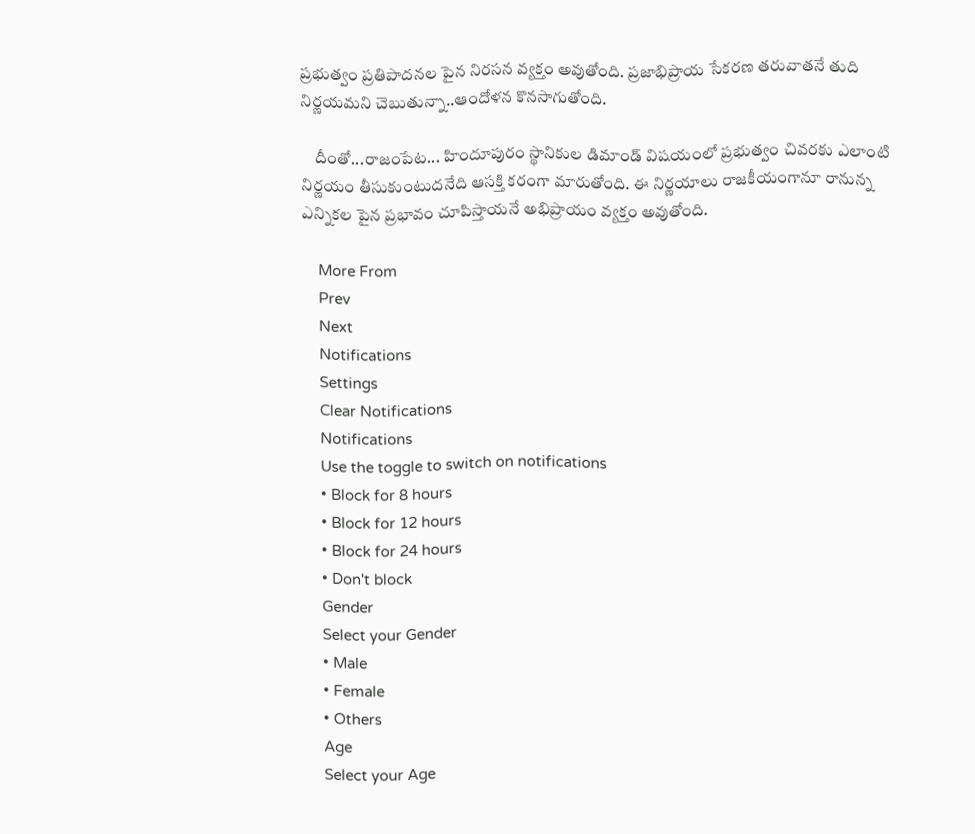ప్రభుత్వం ప్రతిపాదనల పైన నిరసన వ్యక్తం అవుతోంది. ప్రజాభిప్రాయ సేకరణ తరువాతనే తుది నిర్ణయమని చెబుతున్నా..ఆందోళన కొనసాగుతోంది.

    దీంతో...రాజంపేట... హిందూపురం స్థానికుల డిమాండ్ విషయంలో ప్రభుత్వం చివరకు ఎలాంటి నిర్ణయం తీసుకుంటుదనేది ఆసక్తి కరంగా మారుతోంది. ఈ నిర్ణయాలు రాజకీయంగానూ రానున్న ఎన్నికల పైన ప్రభావం చూపిస్తాయనే అభిప్రాయం వ్యక్తం అవుతోంది.

    More From
    Prev
    Next
    Notifications
    Settings
    Clear Notifications
    Notifications
    Use the toggle to switch on notifications
    • Block for 8 hours
    • Block for 12 hours
    • Block for 24 hours
    • Don't block
    Gender
    Select your Gender
    • Male
    • Female
    • Others
    Age
    Select your Age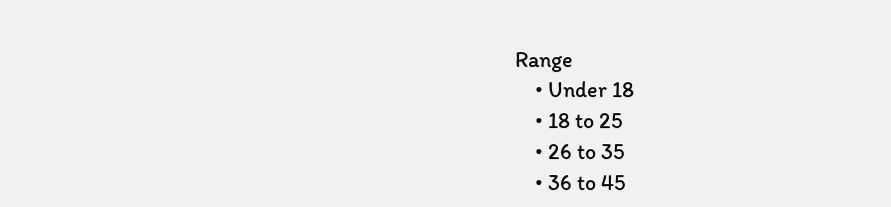Range
    • Under 18
    • 18 to 25
    • 26 to 35
    • 36 to 45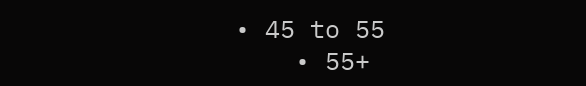• 45 to 55
    • 55+